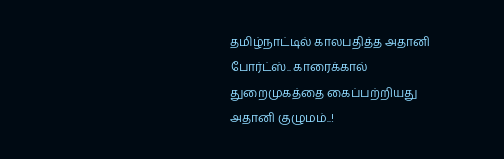தமிழ்நாட்டில் காலபதித்த அதானி போர்ட்ஸ்.. காரைக்கால் துறைமுகத்தை கைப்பற்றியது அதானி குழுமம்..!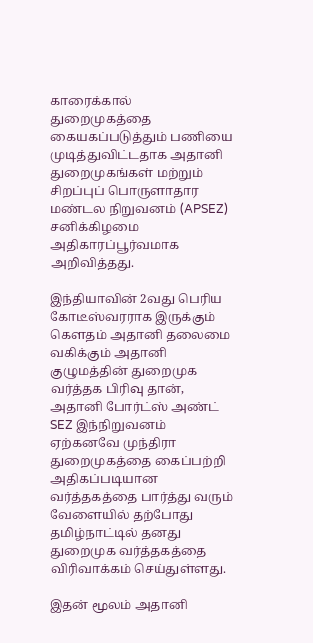காரைக்கால் துறைமுகத்தை கையகப்படுத்தும் பணியை முடித்துவிட்டதாக அதானி துறைமுகங்கள் மற்றும் சிறப்புப் பொருளாதார மண்டல நிறுவனம் (APSEZ) சனிக்கிழமை அதிகாரப்பூர்வமாக அறிவித்தது.

இந்தியாவின் 2வது பெரிய கோடீஸ்வரராக இருக்கும் கௌதம் அதானி தலைமை வகிக்கும் அதானி குழுமத்தின் துறைமுக வர்த்தக பிரிவு தான், அதானி போர்ட்ஸ் அண்ட் SEZ இந்நிறுவனம் ஏற்கனவே முந்திரா துறைமுகத்தை கைப்பற்றி அதிகப்படியான வர்த்தகத்தை பார்த்து வரும் வேளையில் தற்போது தமிழ்நாட்டில் தனது துறைமுக வர்த்தகத்தை விரிவாக்கம் செய்துள்ளது.

இதன் மூலம் அதானி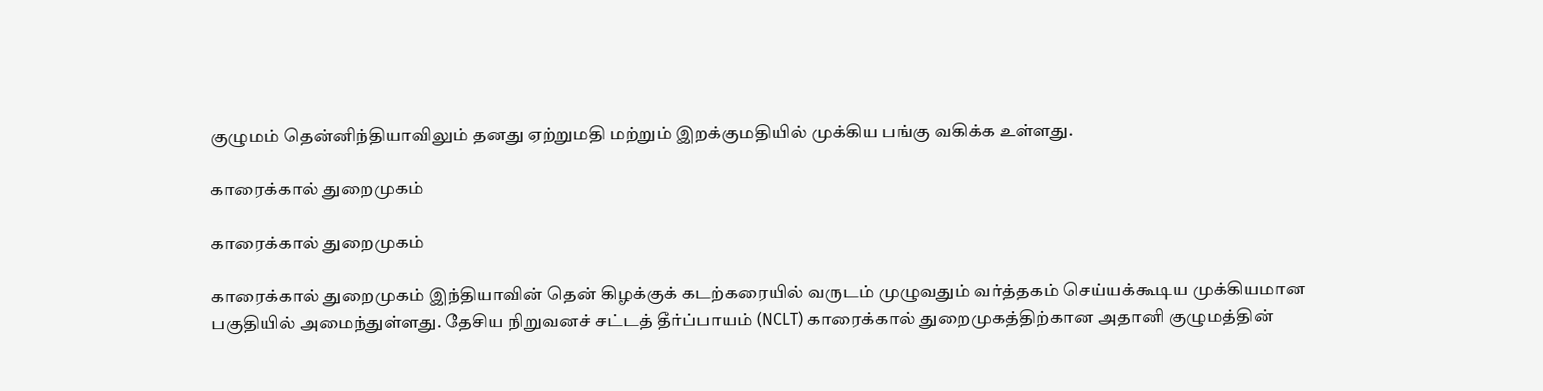குழுமம் தென்னிந்தியாவிலும் தனது ஏற்றுமதி மற்றும் இறக்குமதியில் முக்கிய பங்கு வகிக்க உள்ளது.

காரைக்கால் துறைமுகம்

காரைக்கால் துறைமுகம்

காரைக்கால் துறைமுகம் இந்தியாவின் தென் கிழக்குக் கடற்கரையில் வருடம் முழுவதும் வர்த்தகம் செய்யக்கூடிய முக்கியமான பகுதியில் அமைந்துள்ளது. தேசிய நிறுவனச் சட்டத் தீர்ப்பாயம் (NCLT) காரைக்கால் துறைமுகத்திற்கான அதானி குழுமத்தின்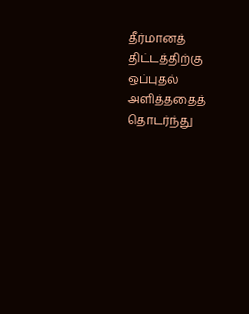தீர்மானத் திட்டத்திற்கு ஒப்புதல் அளித்ததைத் தொடர்ந்து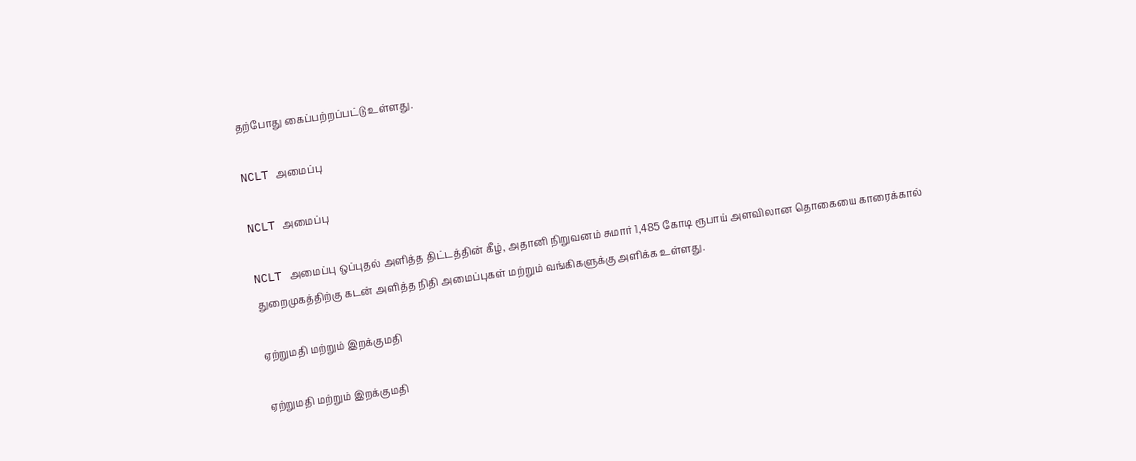தற்போது கைப்பற்றப்பட்டு உள்ளது.

NCLT அமைப்பு

NCLT அமைப்பு

NCLT அமைப்பு ஒப்புதல் அளித்த திட்டத்தின் கீழ், அதானி நிறுவனம் சுமார் 1,485 கோடி ரூபாய் அளவிலான தொகையை காரைக்கால் துறைமுகத்திற்கு கடன் அளித்த நிதி அமைப்புகள் மற்றும் வங்கிகளுக்கு அளிக்க உள்ளது.

ஏற்றுமதி மற்றும் இறக்குமதி

ஏற்றுமதி மற்றும் இறக்குமதி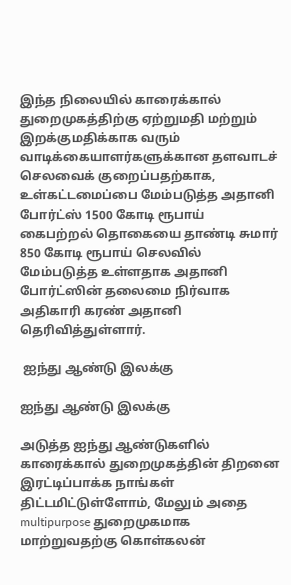இந்த நிலையில் காரைக்கால் துறைமுகத்திற்கு ஏற்றுமதி மற்றும் இறக்குமதிக்காக வரும் வாடிக்கையாளர்களுக்கான தளவாடச் செலவைக் குறைப்பதற்காக, உள்கட்டமைப்பை மேம்படுத்த அதானி போர்ட்ஸ் 1500 கோடி ரூபாய் கைபற்றல் தொகையை தாண்டி சுமார் 850 கோடி ரூபாய் செலவில் மேம்படுத்த உள்ளதாக அதானி போர்ட்ஸின் தலைமை நிர்வாக அதிகாரி கரண் அதானி தெரிவித்துள்ளார்.

 ஐந்து ஆண்டு இலக்கு

ஐந்து ஆண்டு இலக்கு

அடுத்த ஐந்து ஆண்டுகளில் காரைக்கால் துறைமுகத்தின் திறனை இரட்டிப்பாக்க நாங்கள் திட்டமிட்டுள்ளோம், மேலும் அதை multipurpose துறைமுகமாக மாற்றுவதற்கு கொள்கலன்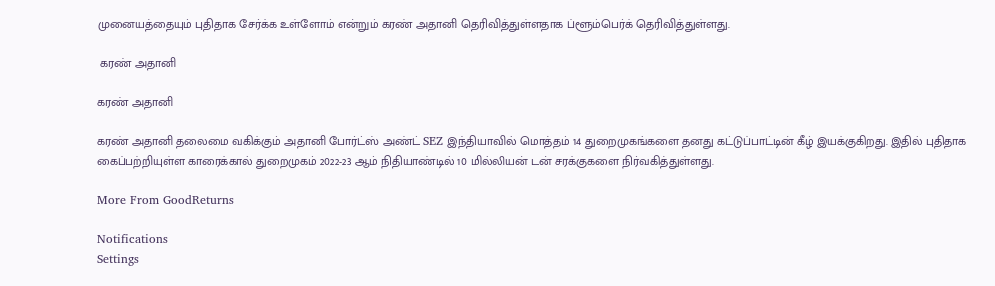முனையத்தையும் புதிதாக சேர்க்க உள்ளோம் என்றும் கரண் அதானி தெரிவித்துள்ளதாக ப்ளூம்பெர்க் தெரிவித்துள்ளது.

 கரண் அதானி

கரண் அதானி

கரண் அதானி தலைமை வகிக்கும் அதானி போர்ட்ஸ் அண்ட் SEZ இந்தியாவில் மொத்தம் 14 துறைமுகங்களை தனது கட்டுப்பாட்டின் கீழ் இயக்குகிறது. இதில் புதிதாக கைப்பற்றியுள்ள காரைக்கால் துறைமுகம் 2022-23 ஆம் நிதியாண்டில் 10 மில்லியன் டன் சரக்குகளை நிர்வகித்துள்ளது.

More From GoodReturns

Notifications
Settings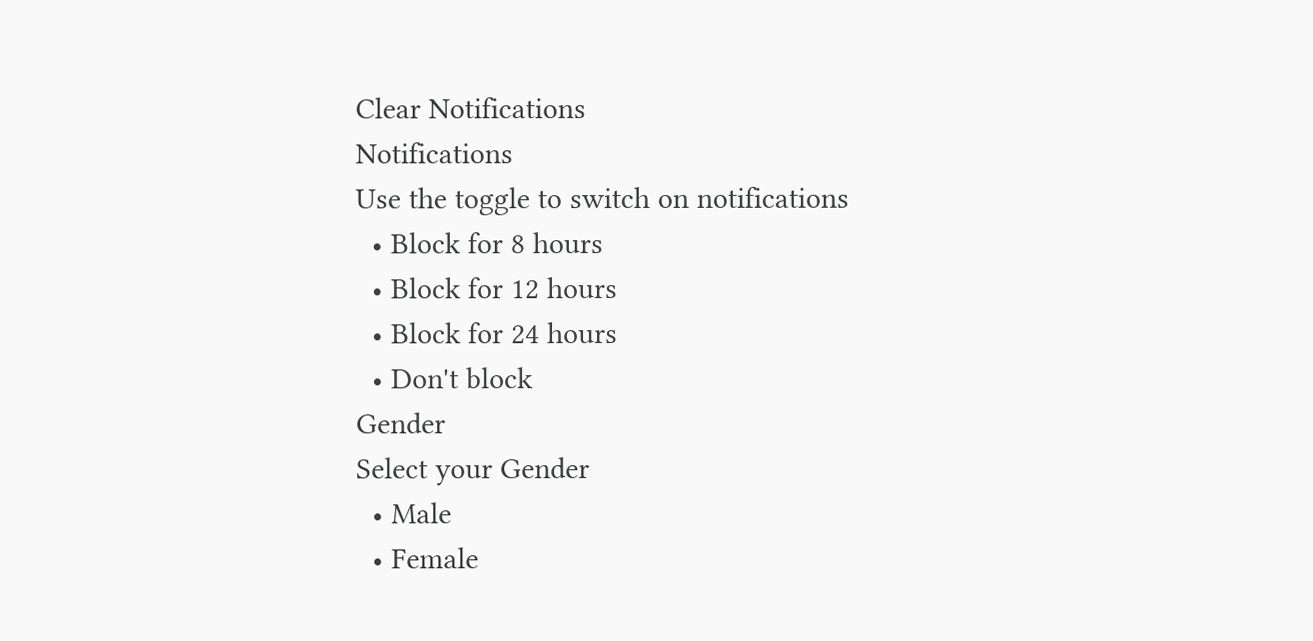Clear Notifications
Notifications
Use the toggle to switch on notifications
  • Block for 8 hours
  • Block for 12 hours
  • Block for 24 hours
  • Don't block
Gender
Select your Gender
  • Male
  • Female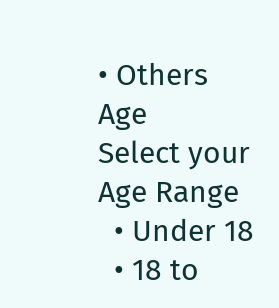• Others
Age
Select your Age Range
  • Under 18
  • 18 to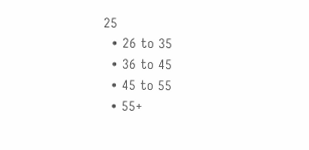25
  • 26 to 35
  • 36 to 45
  • 45 to 55
  • 55+